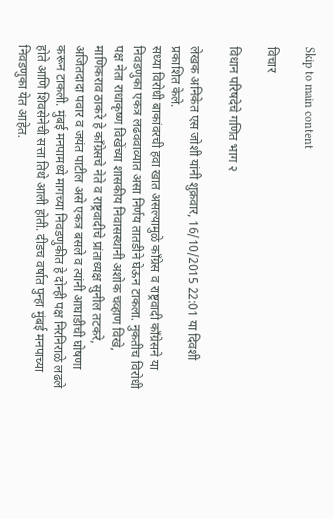Skip to main content

विचार

विधान परिषदेचे गणित भाग २

लेखक अनिकेत एस जोशी यांनी शुक्रवार, 16/10/2015 22:01 या दिवशी प्रकाशित केले.
सध्या विरोधी बाकांवरची हवा खात असल्यामुळे काँग्रेस व राष्ट्रवादी काँग्रेसने या निवडणुका एकत्र लढववाव्यात असा निर्णय तातडीने घेऊन टाकला. नुकतीच विरोधी पक्ष नेता राधाकृष्ण विखेंच्या शासकीय निवासस्थानी अशोक चव्हाण विखे, माणिकराव ठाकरे हे काँग्रेसचे नेते व राष्ट्रवादीचे प्रांताध्यक्ष सुनील तटकरे, अजितदादा पवार व जयंत पाटील असे एकत्र बसले व त्यांनी आघाडीची घोषणा करून टाकली. मुंबई मनपामध्ये मागच्या निवडणुकीत हे दोन्ही पक्ष निरनिराळे लढले होते आणि शिवसेनेची सत्ता तिथे आली होती. दीडच वर्षात पुन्हा मुंबई मनपाच्या निवडणुका येत आहेत.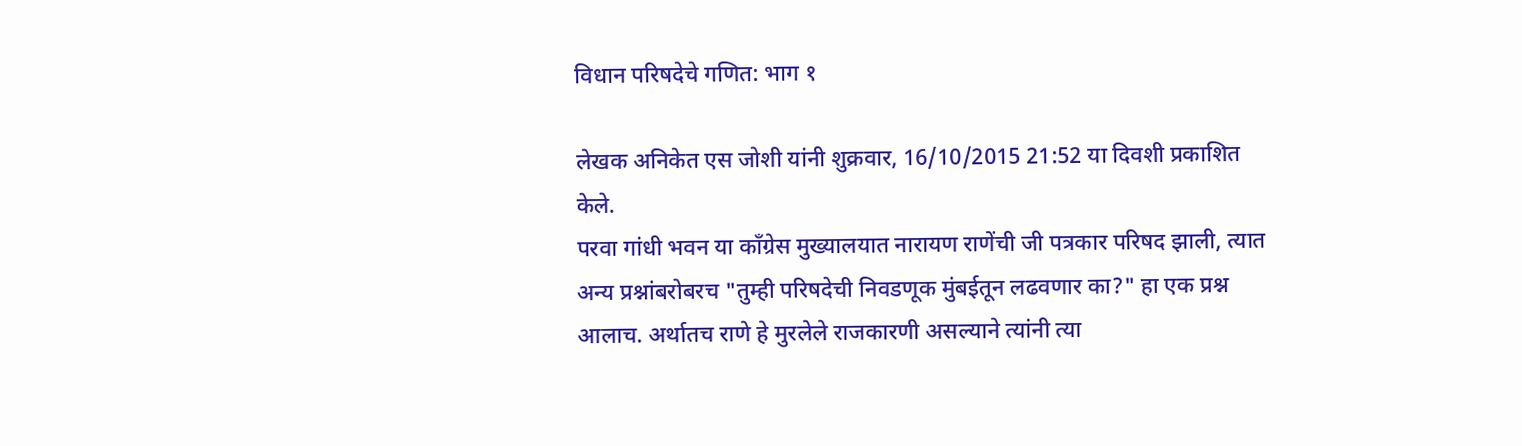विधान परिषदेचे गणित: भाग १

लेखक अनिकेत एस जोशी यांनी शुक्रवार, 16/10/2015 21:52 या दिवशी प्रकाशित केले.
परवा गांधी भवन या काँग्रेस मुख्यालयात नारायण राणेंची जी पत्रकार परिषद झाली, त्यात अन्य प्रश्नांबरोबरच "तुम्ही परिषदेची निवडणूक मुंबईतून लढवणार का?" हा एक प्रश्न आलाच. अर्थातच राणे हे मुरलेले राजकारणी असल्याने त्यांनी त्या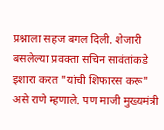प्रश्नाला सहज बगल दिली. शेजारी बसलेल्या प्रवक्ता सचिन सावंतांकडे इशारा करत "यांची शिफारस करू" असे राणे म्हणाले. पण माजी मुख्यमंत्री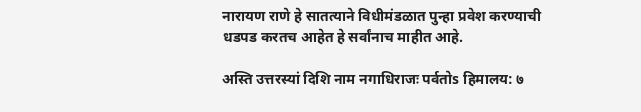नारायण राणे हे सातत्याने विधीमंडळात पुन्हा प्रवेश करण्याची धडपड करतच आहेत हे सर्वांनाच माहीत आहे.

अस्ति उत्तरस्यां दिशि नाम नगाधिराजः पर्वतोs हिमालय: ७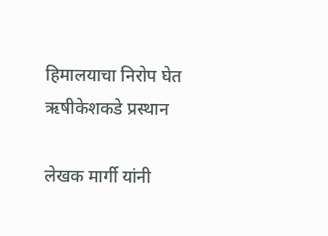हिमालयाचा निरोप घेत ऋषीकेशकडे प्रस्थान

लेखक मार्गी यांनी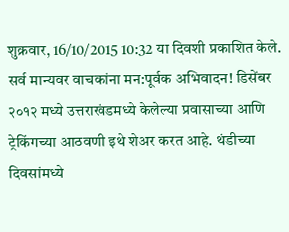शुक्रवार, 16/10/2015 10:32 या दिवशी प्रकाशित केले.
सर्व मान्यवर वाचकांना मन:पूर्वक अभिवादन! डिसेंबर २०१२ मध्ये उत्तराखंडमध्ये केलेल्या प्रवासाच्या आणि ट्रेकिंगच्या आठवणी इथे शेअर करत आहे. थंडीच्या दिवसांमध्ये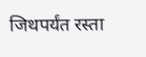जिथपर्यंत रस्ता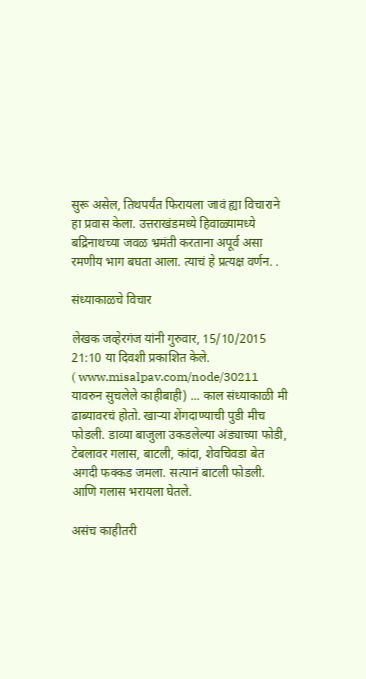सुरू असेल, तिथपर्यंत फिरायला जावं ह्या विचाराने हा प्रवास केला. उत्तराखंडमध्ये हिवाळ्यामध्ये बद्रिनाथच्या जवळ भ्रमंती करताना अपूर्व असा रमणीय भाग बघता आला. त्याचं हे प्रत्यक्ष वर्णन. .

संध्याकाळचे विचार

लेखक जव्हेरगंज यांनी गुरुवार, 15/10/2015 21:10 या दिवशी प्रकाशित केले.
( www.misalpav.com/node/30211 यावरुन सुचलेले काहीबाही) ... काल संध्याकाळी मी ढाब्यावरचं होतो. खाऱ्या शेंगदाण्याची पुडी मीच फोडली. डाव्या बाजुला उकडलेल्या अंड्याच्या फोडी, टेबलावर गलास, बाटली, कांदा, शेवचिवडा बेत अगदी फक्कड जमला. सत्यानं बाटली फोडली. आणि गलास भरायला घेतले.

असंच काहीतरी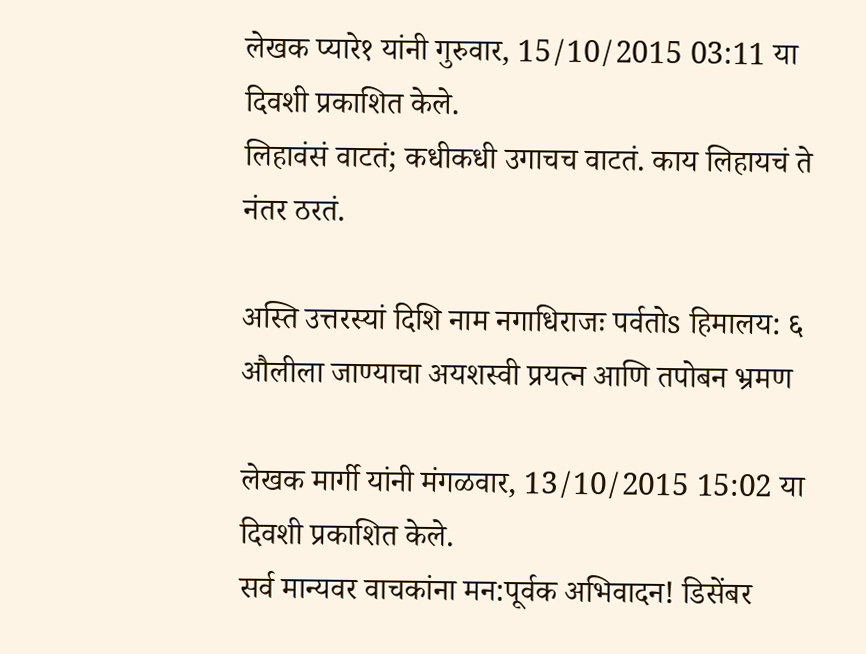लेखक प्यारे१ यांनी गुरुवार, 15/10/2015 03:11 या दिवशी प्रकाशित केले.
लिहावंसं वाटतं; कधीकधी उगाचच वाटतं. काय लिहायचं ते नंतर ठरतं.

अस्ति उत्तरस्यां दिशि नाम नगाधिराजः पर्वतोs हिमालय: ६ औलीला जाण्याचा अयशस्वी प्रयत्न आणि तपोबन भ्रमण

लेखक मार्गी यांनी मंगळवार, 13/10/2015 15:02 या दिवशी प्रकाशित केले.
सर्व मान्यवर वाचकांना मन:पूर्वक अभिवादन! डिसेंबर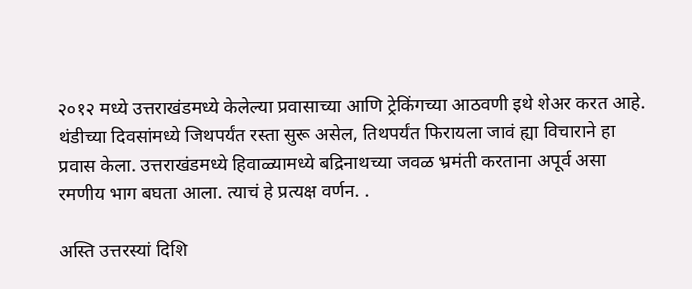२०१२ मध्ये उत्तराखंडमध्ये केलेल्या प्रवासाच्या आणि ट्रेकिंगच्या आठवणी इथे शेअर करत आहे. थंडीच्या दिवसांमध्ये जिथपर्यंत रस्ता सुरू असेल, तिथपर्यंत फिरायला जावं ह्या विचाराने हा प्रवास केला. उत्तराखंडमध्ये हिवाळ्यामध्ये बद्रिनाथच्या जवळ भ्रमंती करताना अपूर्व असा रमणीय भाग बघता आला. त्याचं हे प्रत्यक्ष वर्णन. .

अस्ति उत्तरस्यां दिशि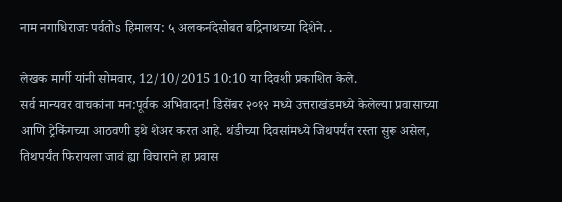नाम नगाधिराजः पर्वतोs हिमालय: ५ अलकनंदेसोबत बद्रिनाथच्या दिशेने. .

लेखक मार्गी यांनी सोमवार, 12/10/2015 10:10 या दिवशी प्रकाशित केले.
सर्व मान्यवर वाचकांना मन:पूर्वक अभिवादन! डिसेंबर २०१२ मध्ये उत्तराखंडमध्ये केलेल्या प्रवासाच्या आणि ट्रेकिंगच्या आठवणी इथे शेअर करत आहे. थंडीच्या दिवसांमध्ये जिथपर्यंत रस्ता सुरू असेल, तिथपर्यंत फिरायला जावं ह्या विचाराने हा प्रवास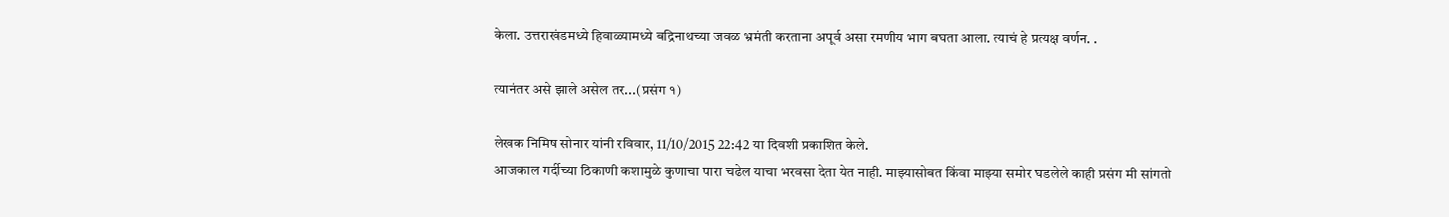केला. उत्तराखंडमध्ये हिवाळ्यामध्ये बद्रिनाथच्या जवळ भ्रमंती करताना अपूर्व असा रमणीय भाग बघता आला. त्याचं हे प्रत्यक्ष वर्णन. .

त्यानंतर असे झाले असेल तर...(प्रसंग १)

लेखक निमिष सोनार यांनी रविवार, 11/10/2015 22:42 या दिवशी प्रकाशित केले.
आजकाल गर्दीच्या ठिकाणी कशामुळे कुणाचा पारा चढेल याचा भरवसा देता येत नाही. माझ्यासोबत किंवा माझ्या समोर घडलेले काही प्रसंग मी सांगतो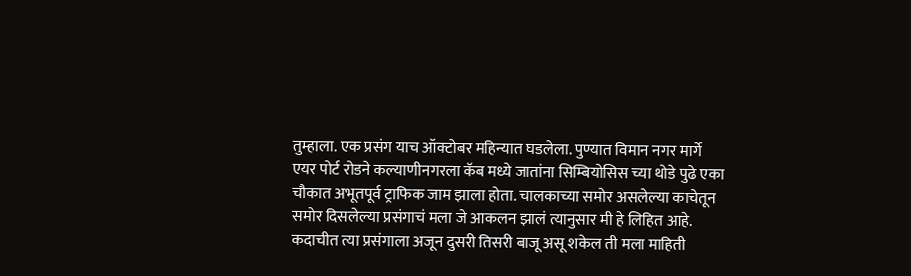तुम्हाला. एक प्रसंग याच ऑक्टोबर महिन्यात घडलेला. पुण्यात विमान नगर मार्गे एयर पोर्ट रोडने कल्याणीनगरला कॅब मध्ये जातांना सिम्बियोसिस च्या थोडे पुढे एका चौकात अभूतपूर्व ट्राफिक जाम झाला होता. चालकाच्या समोर असलेल्या काचेतून समोर दिसलेल्या प्रसंगाचं मला जे आकलन झालं त्यानुसार मी हे लिहित आहे. कदाचीत त्या प्रसंगाला अजून दुसरी तिसरी बाजू असू शकेल ती मला माहिती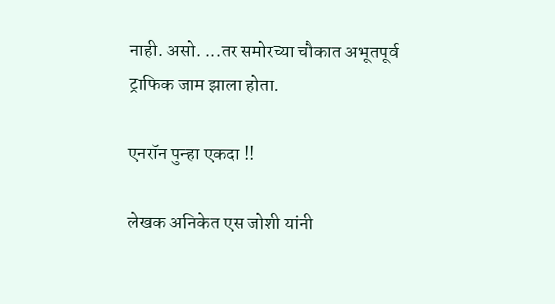नाही. असो. ...तर समोरच्या चौकात अभूतपूर्व ट्राफिक जाम झाला होता.

एनरॉन पुन्हा एकदा !!

लेखक अनिकेत एस जोशी यांनी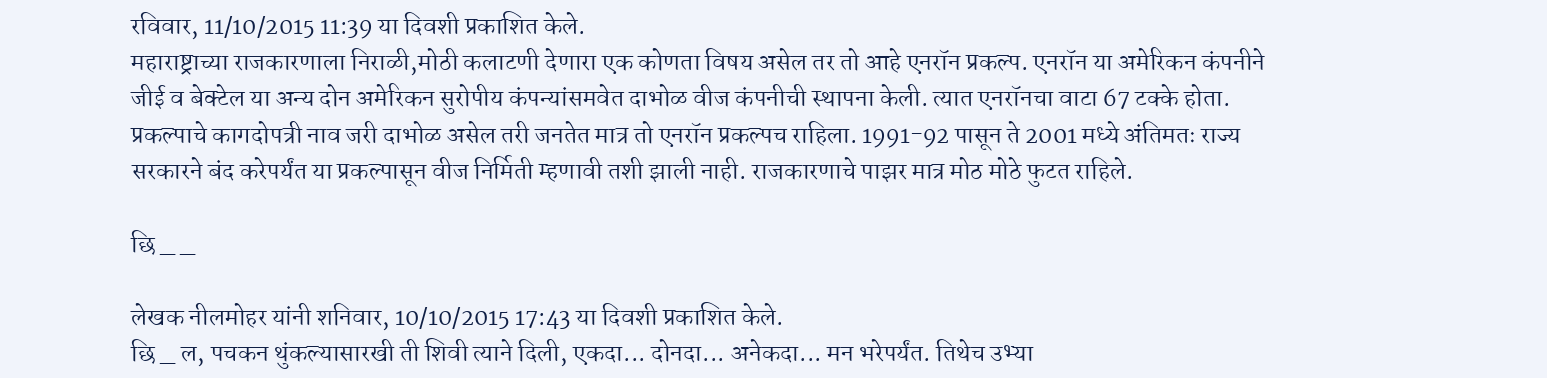रविवार, 11/10/2015 11:39 या दिवशी प्रकाशित केले.
महाराष्ट्राच्या राजकारणाला निराळी,मोठी कलाटणी देणारा एक कोणता विषय असेल तर तो आहे एनरॉन प्रकल्प. एनरॉन या अमेरिकन कंपनीने जीई व बेक्टेल या अन्य दोन अमेरिकन सुरोपीय कंपन्यांसमवेत दाभोळ वीज कंपनीची स्थापना केली. त्यात एनरॉनचा वाटा 67 टक्के होता. प्रकल्पाचे कागदोपत्री नाव जरी दाभोळ असेल तरी जनतेत मात्र तो एनरॉन प्रकल्पच राहिला. 1991-92 पासून ते 2001 मध्ये अंतिमतः राज्य सरकारने बंद करेपर्यंत या प्रकल्पासून वीज निर्मिती म्हणावी तशी झाली नाही. राजकारणाचे पाझर मात्र मोठ मोठे फुटत राहिले.

छि _ _

लेखक नीलमोहर यांनी शनिवार, 10/10/2015 17:43 या दिवशी प्रकाशित केले.
छि _ ल, पचकन थुंकल्यासारखी ती शिवी त्याने दिली, एकदा... दोनदा... अनेकदा... मन भरेपर्यंत. तिथेच उभ्या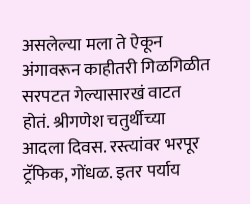असलेल्या मला ते ऐकून अंगावरून काहीतरी गिळगिळीत सरपटत गेल्यासारखं वाटत होतं. श्रीगणेश चतुर्थीच्या आदला दिवस. रस्त्यांवर भरपूर ट्रॅफिक, गोंधळ. इतर पर्याय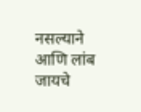नसल्याने आणि लांब जायचे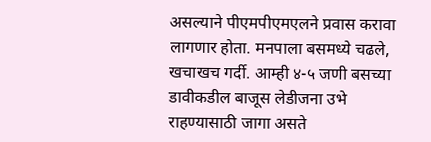असल्याने पीएमपीएमएलने प्रवास करावा लागणार होता. मनपाला बसमध्ये चढले, खचाखच गर्दी. आम्ही ४-५ जणी बसच्या डावीकडील बाजूस लेडीजना उभे राहण्यासाठी जागा असते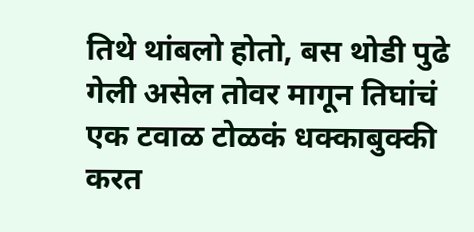तिथे थांबलो होतो, बस थोडी पुढे गेली असेल तोवर मागून तिघांचं एक टवाळ टोळकं धक्काबुक्की करत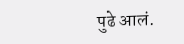पुढे आलं.